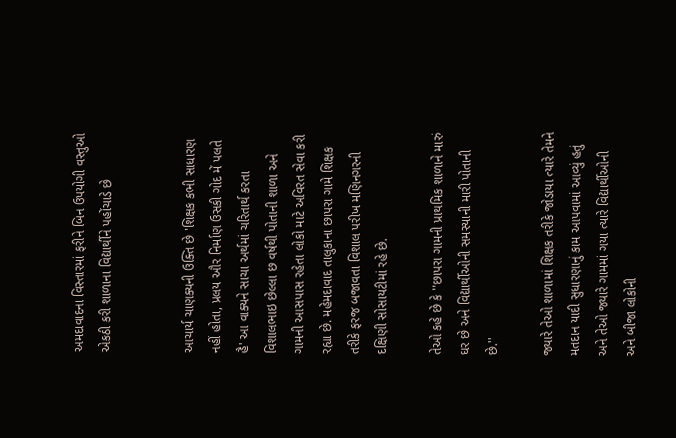અમદાવાદના વિસ્તારમાં ફરીને બિન ઉપયોગી વસ્તુઓ એકઠી કરી શાળાના વિદ્યાર્થીને પહોંચાડે છે


આચાર્ય ચાણક્યની ઉક્તિ છે 'શિક્ષક કભી સાધારણ નહીં હોતા, પ્રલય ઔર નિર્માણ ઉસકી ગોદ મેં પલતે હૈ' આ વાક્યને સાચા અર્થમાં ચરિતાર્થ કરતા વિશાલભાઇ છેલ્લા છ વર્ષથી પોતાની શાળા અને ગામની આસપાસ રહેતા લોકો માટે અવિરત સેવા કરી રહ્યા છે. મહેમદાવાદ તાલુકાના છાપરા ગામે શિક્ષક તરીકે ફરજ બજાવતા વિશાલ પરીખ મણિનગરની દક્ષિણી સોસાયટીમાં રહે છે.

તેઓ કહે છે કે ''છાપરા ગામની પ્રાથમિક શાળાને મારું ઘર છે અને વિદ્યાર્થીઓની સમસ્યાની મારી પોતાની છે.''

જ્યારે તેઓ શાળામાં શિક્ષક તરીકે જોડાયા ત્યારે તેમને મતદાન યાદી સુધારણાનું કામ આપવામાં આવ્યું હતું અને તેઓ જ્યારે ગામમાં ગયા ત્યારે વિદ્યાર્થીઓની અને બીજા લોકોની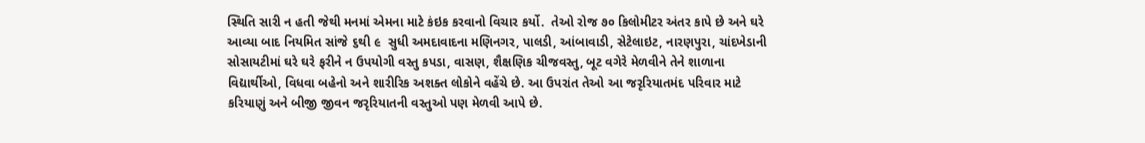સ્થિતિ સારી ન હતી જેથી મનમાં એમના માટે કંઇક કરવાનો વિચાર કર્યો.  તેઓ રોજ ૭૦ કિલોમીટર અંતર કાપે છે અને ઘરે આવ્યા બાદ નિયમિત સાંજે ૬થી ૯  સુધી અમદાવાદના મણિનગર, પાલડી, આંબાવાડી, સેટેલાઇટ, નારણપુરા, ચાંદખેડાની સોસાયટીમાં ઘરે ઘરે ફરીને ન ઉપયોગી વસ્તુ કપડા, વાસણ, શૈક્ષણિક ચીજવસ્તુ, બૂટ વગેરે મેળવીને તેને શાળાના વિદ્યાર્થીઓ, વિધવા બહેનો અને શારીરિક અશક્ત લોકોને વહેંચે છે. આ ઉપરાંત તેઓ આ જરૃરિયાતમંદ પરિવાર માટે કરિયાણું અને બીજી જીવન જરૃરિયાતની વસ્તુઓ પણ મેળવી આપે છે.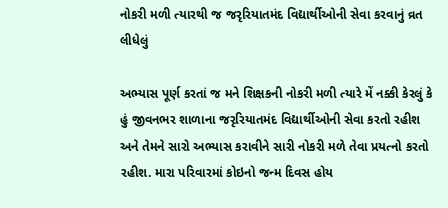નોકરી મળી ત્યારથી જ જરૃરિયાતમંદ વિદ્યાર્થીઓની સેવા કરવાનું વ્રત લીધેલું

અભ્યાસ પૂર્ણ કરતાં જ મને શિક્ષકની નોકરી મળી ત્યારે મેં નક્કી કેરલું કે હું જીવનભર શાળાના જરૃરિયાતમંદ વિદ્યાર્થીઓની સેવા કરતો રહીશ અને તેમને સારો અભ્યાસ કરાવીને સારી નોકરી મળે તેવા પ્રયત્નો કરતો રહીશ. મારા પરિવારમાં કોઇનો જન્મ દિવસ હોય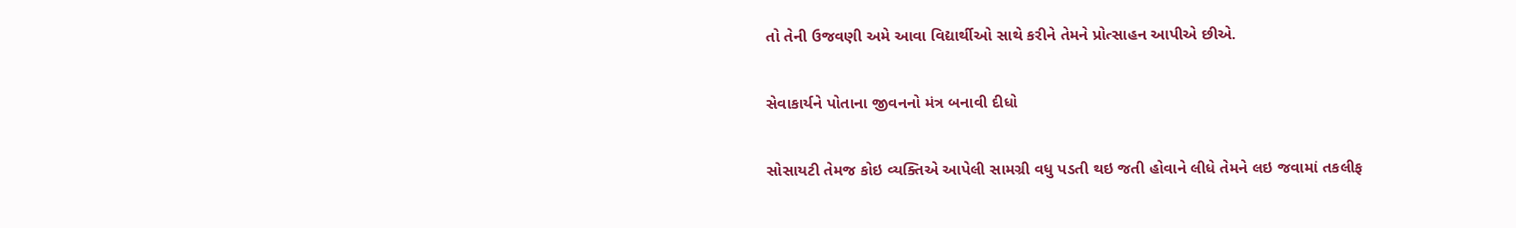તો તેની ઉજવણી અમે આવા વિદ્યાર્થીઓ સાથે કરીને તેમને પ્રોત્સાહન આપીએ છીએ.

સેવાકાર્યને પોતાના જીવનનો મંત્ર બનાવી દીધો

સોસાયટી તેમજ કોઇ વ્યક્તિએ આપેલી સામગ્રી વધુ પડતી થઇ જતી હોવાને લીધે તેમને લઇ જવામાં તકલીફ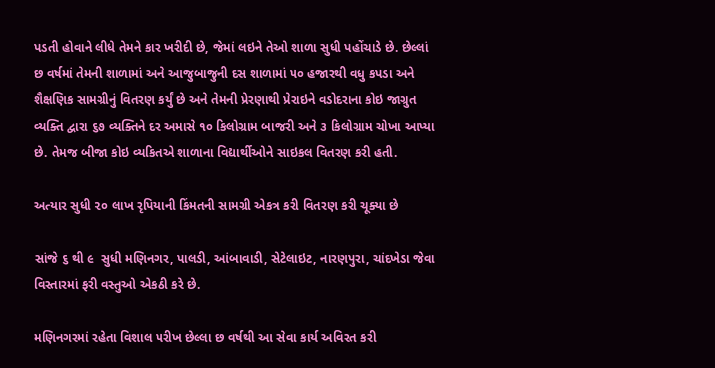પડતી હોવાને લીધે તેમને કાર ખરીદી છે, જેમાં લઇને તેઓ શાળા સુધી પહોંચાડે છે. છેલ્લાં છ વર્ષમાં તેમની શાળામાં અને આજુબાજુની દસ શાળામાં ૫૦ હજારથી વધુ કપડા અને શૈક્ષણિક સામગ્રીનું વિતરણ કર્યું છે અને તેમની પ્રેરણાથી પ્રેરાઇને વડોદરાના કોઇ જાગ્રુત વ્યક્તિ દ્વારા ૬૭ વ્યક્તિને દર અમાસે ૧૦ કિલોગ્રામ બાજરી અને ૩ કિલોગ્રામ ચોખા આપ્યા છે. તેમજ બીજા કોઇ વ્યકિતએ શાળાના વિદ્યાર્થીઓને સાઇકલ વિતરણ કરી હતી.

અત્યાર સુધી ૨૦ લાખ રૃપિયાની કિંમતની સામગ્રી એકત્ર કરી વિતરણ કરી ચૂક્યા છે

સાંજે ૬ થી ૯  સુધી મણિનગર, પાલડી, આંબાવાડી, સેટેલાઇટ, નારણપુરા, ચાંદખેડા જેવા વિસ્તારમાં ફરી વસ્તુઓ એકઠી કરે છે.

મણિનગરમાં રહેતા વિશાલ ૫રીખ છેલ્લા છ વર્ષથી આ સેવા કાર્ય અવિરત કરી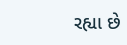રહ્યા છે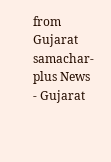from Gujarat samachar-plus News - Gujarat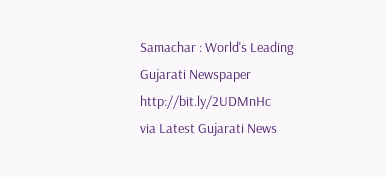Samachar : World's Leading Gujarati Newspaper http://bit.ly/2UDMnHc
via Latest Gujarati News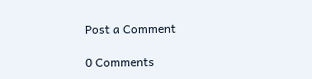Post a Comment

0 Comments